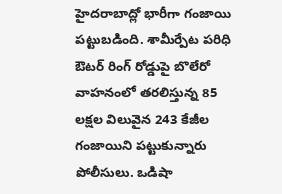హైదరాబాద్లో భారీగా గంజాయి పట్టుబడింది. శామీర్పేట పరిధి ఔటర్ రింగ్ రోడ్డుపై బొలేరో వాహనంలో తరలిస్తున్న 85 లక్షల విలువైన 243 కేజీల గంజాయిని పట్టుకున్నారు పోలీసులు. ఒడిషా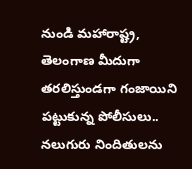నుండి మహారాష్ట్ర, తెలంగాణ మీదుగా తరలిస్తుండగా గంజాయిని పట్టుకున్న పోలీసులు.. నలుగురు నిందితులను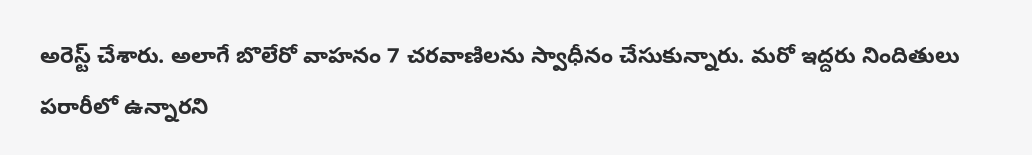అరెస్ట్ చేశారు. అలాగే బొలేరో వాహనం 7 చరవాణిలను స్వాధీనం చేసుకున్నారు. మరో ఇద్దరు నిందితులు పరారీలో ఉన్నారని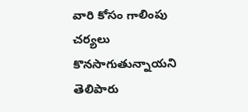వారి కోసం గాలింపు చర్యలు కొనసాగుతున్నాయని తెలిపారు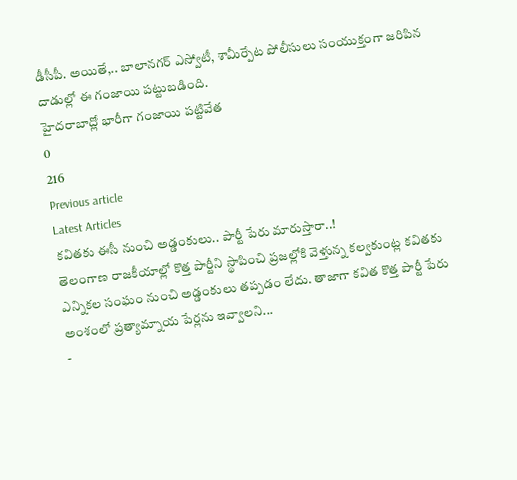డీసీపీ. అయితే,.. బాలానగర్ ఎస్వోటీ, శామీర్పేట పోలీసులు సంయుక్తంగా జరిపిన దాడుల్లో ఈ గంజాయి పట్టుబడింది.
హైదరాబాద్లో భారీగా గంజాయి పట్టివేత
0
216
Previous article
Latest Articles
కవితకు ఈసీ నుంచి అడ్డంకులు.. పార్టీ పేరు మారుస్తారా..!
తెలంగాణ రాజకీయాల్లో కొత్త పార్టీని స్థాపించి ప్రజల్లోకి వెళ్తున్న కల్వకుంట్ల కవితకు ఎన్నికల సంఘం నుంచి అడ్డంకులు తప్పడం లేదు. తాజాగా కవిత కొత్త పార్టీ పేరు అంశంలో ప్రత్యామ్నాయ పేర్లను ఇవ్వాలని...
-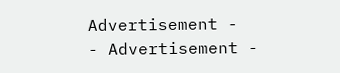Advertisement -
- Advertisement -